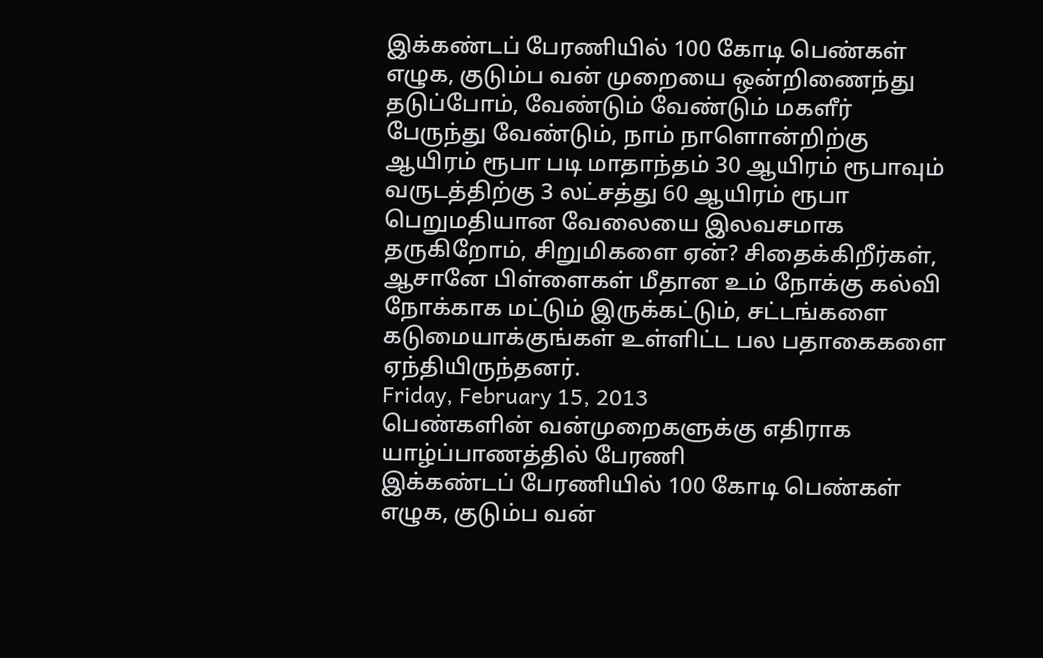இக்கண்டப் பேரணியில் 100 கோடி பெண்கள் எழுக, குடும்ப வன் முறையை ஒன்றிணைந்து தடுப்போம், வேண்டும் வேண்டும் மகளீர் பேருந்து வேண்டும், நாம் நாளொன்றிற்கு ஆயிரம் ரூபா படி மாதாந்தம் 30 ஆயிரம் ரூபாவும் வருடத்திற்கு 3 லட்சத்து 60 ஆயிரம் ரூபா பெறுமதியான வேலையை இலவசமாக தருகிறோம், சிறுமிகளை ஏன்? சிதைக்கிறீர்கள், ஆசானே பிள்ளைகள் மீதான உம் நோக்கு கல்வி நோக்காக மட்டும் இருக்கட்டும், சட்டங்களை கடுமையாக்குங்கள் உள்ளிட்ட பல பதாகைகளை ஏந்தியிருந்தனர்.
Friday, February 15, 2013
பெண்களின் வன்முறைகளுக்கு எதிராக யாழ்ப்பாணத்தில் பேரணி
இக்கண்டப் பேரணியில் 100 கோடி பெண்கள் எழுக, குடும்ப வன்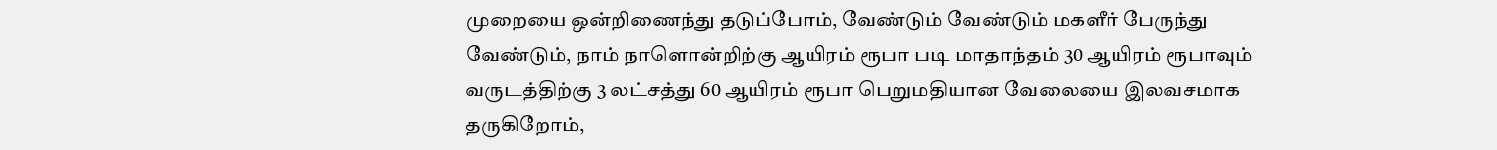முறையை ஒன்றிணைந்து தடுப்போம், வேண்டும் வேண்டும் மகளீர் பேருந்து வேண்டும், நாம் நாளொன்றிற்கு ஆயிரம் ரூபா படி மாதாந்தம் 30 ஆயிரம் ரூபாவும் வருடத்திற்கு 3 லட்சத்து 60 ஆயிரம் ரூபா பெறுமதியான வேலையை இலவசமாக தருகிறோம்,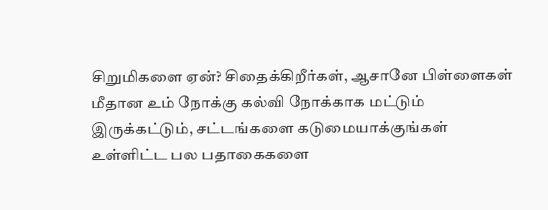சிறுமிகளை ஏன்? சிதைக்கிறீர்கள், ஆசானே பிள்ளைகள் மீதான உம் நோக்கு கல்வி நோக்காக மட்டும் இருக்கட்டும், சட்டங்களை கடுமையாக்குங்கள் உள்ளிட்ட பல பதாகைகளை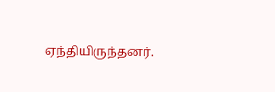ஏந்தியிருந்தனர்.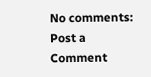No comments:
Post a Comment